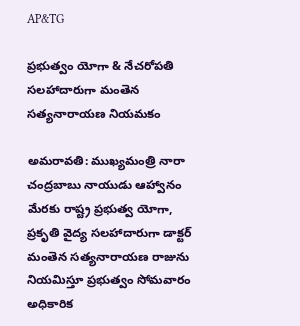AP&TG

ప్రభుత్వం యోగా & నేచరోపతి సలహాదారుగా మంతెన సత్యనారాయణ నియమకం

అమరావతి: ముఖ్యమంత్రి నారా చంద్రబాబు నాయుడు ఆహ్వానం మేరకు రాష్ట్ర ప్రభుత్వ యోగా, ప్రకృతి వైద్య సలహాదారుగా డాక్టర్ మంతెన సత్యనారాయణ రాజును నియమిస్తూ ప్రభుత్వం సోమవారం అధికారిక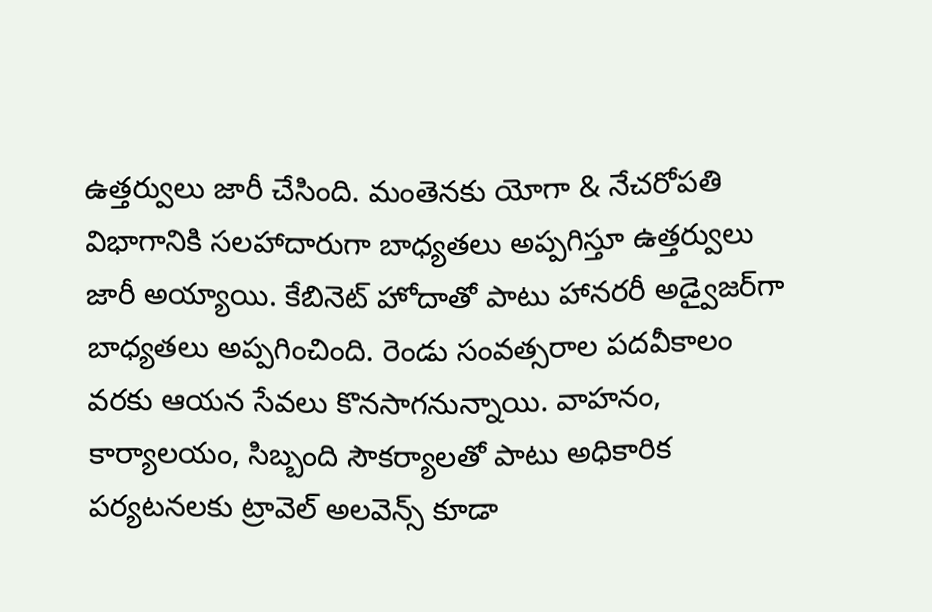ఉత్తర్వులు జారీ చేసింది. మంతెనకు యోగా & నేచరోపతి విభాగానికి సలహాదారుగా బాధ్యతలు అప్పగిస్తూ ఉత్తర్వులు జారీ అయ్యాయి. కేబినెట్ హోదాతో పాటు హానరరీ అడ్వైజర్‌గా బాధ్యతలు అప్పగించింది. రెండు సంవత్సరాల పదవీకాలం వరకు ఆయన సేవలు కొనసాగనున్నాయి. వాహనం, కార్యాలయం, సిబ్బంది సౌకర్యాలతో పాటు అధికారిక పర్యటనలకు ట్రావెల్ అలవెన్స్ కూడా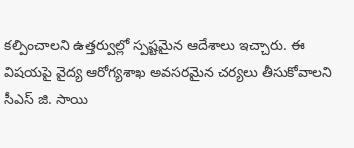కల్పించాలని ఉత్తర్వుల్లో స్పష్టమైన ఆదేశాలు ఇచ్చారు. ఈ విషయపై వైద్య ఆరోగ్యశాఖ అవసరమైన చర్యలు తీసుకోవాలని సీఎస్ జి. సాయి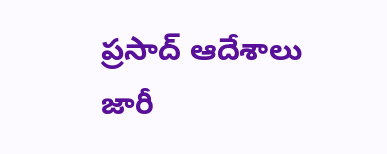ప్రసాద్ ఆదేశాలు జారీ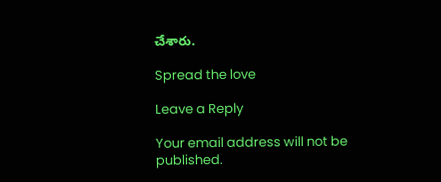చేశారు.

Spread the love

Leave a Reply

Your email address will not be published.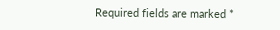Required fields are marked *